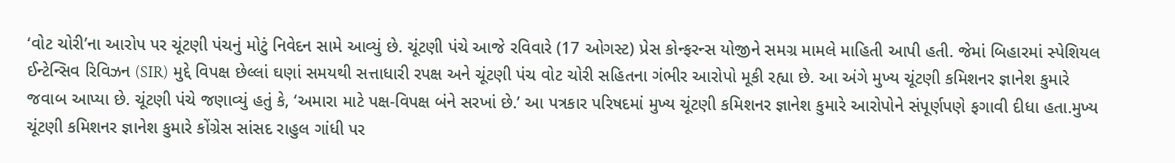‘વોટ ચોરી’ના આરોપ પર ચૂંટણી પંચનું મોટું નિવેદન સામે આવ્યું છે. ચૂંટણી પંચે આજે રવિવારે (17 ઓગસ્ટ) પ્રેસ કોન્ફરન્સ યોજીને સમગ્ર મામલે માહિતી આપી હતી. જેમાં બિહારમાં સ્પેશિયલ ઈન્ટેન્સિવ રિવિઝન (SIR) મુદ્દે વિપક્ષ છેલ્લાં ઘણાં સમયથી સત્તાધારી રપક્ષ અને ચૂંટણી પંચ વોટ ચોરી સહિતના ગંભીર આરોપો મૂકી રહ્યા છે. આ અંગે મુખ્ય ચૂંટણી કમિશનર જ્ઞાનેશ કુમારે જવાબ આપ્યા છે. ચૂંટણી પંચે જણાવ્યું હતું કે, ‘અમારા માટે પક્ષ-વિપક્ષ બંને સરખાં છે.’ આ પત્રકાર પરિષદમાં મુખ્ય ચૂંટણી કમિશનર જ્ઞાનેશ કુમારે આરોપોને સંપૂર્ણપણે ફગાવી દીધા હતા.મુખ્ય ચૂંટણી કમિશનર જ્ઞાનેશ કુમારે કોંગ્રેસ સાંસદ રાહુલ ગાંધી પર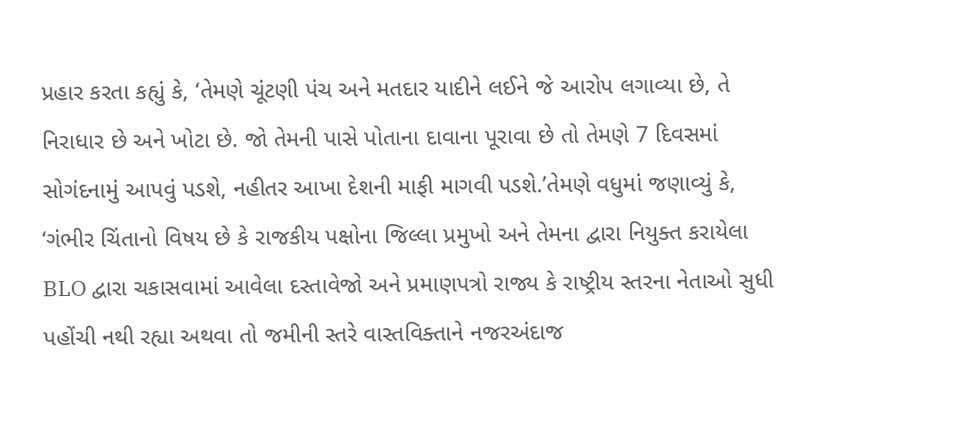પ્રહાર કરતા કહ્યું કે, ‘તેમણે ચૂંટણી પંચ અને મતદાર યાદીને લઈને જે આરોપ લગાવ્યા છે, તે નિરાધાર છે અને ખોટા છે. જો તેમની પાસે પોતાના દાવાના પૂરાવા છે તો તેમણે 7 દિવસમાં સોગંદનામું આપવું પડશે, નહીતર આખા દેશની માફી માગવી પડશે.’તેમણે વધુમાં જણાવ્યું કે, ‘ગંભીર ચિંતાનો વિષય છે કે રાજકીય પક્ષોના જિલ્લા પ્રમુખો અને તેમના દ્વારા નિયુક્ત કરાયેલા BLO દ્વારા ચકાસવામાં આવેલા દસ્તાવેજો અને પ્રમાણપત્રો રાજ્ય કે રાષ્ટ્રીય સ્તરના નેતાઓ સુધી પહોંચી નથી રહ્યા અથવા તો જમીની સ્તરે વાસ્તવિક્તાને નજરઅંદાજ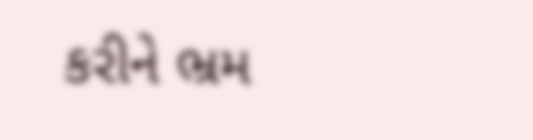કરીને ભ્રમ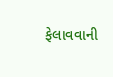ફેલાવવાની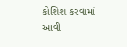કોશિશ કરવામાં આવી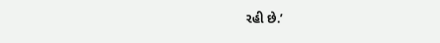રહી છે.’